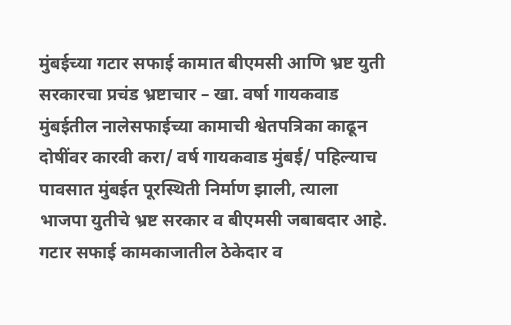मुंबईच्या गटार सफाई कामात बीएमसी आणि भ्रष्ट युती सरकारचा प्रचंड भ्रष्टाचार – खा. वर्षा गायकवाड
मुंबईतील नालेसफाईच्या कामाची श्वेतपत्रिका काढून दोषींवर कारवी करा/ वर्ष गायकवाड मुंबई/ पहिल्याच पावसात मुंबईत पूरस्थिती निर्माण झाली, त्याला भाजपा युतीचे भ्रष्ट सरकार व बीएमसी जबाबदार आहे. गटार सफाई कामकाजातील ठेकेदार व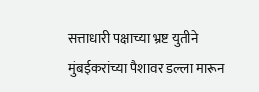सत्ताधारी पक्षाच्या भ्रष्ट युतीने मुंबईकरांच्या पैशावर डल्ला मारून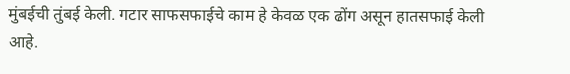मुंबईची तुंबई केली. गटार साफसफाईचे काम हे केवळ एक ढोंग असून हातसफाई केली आहे.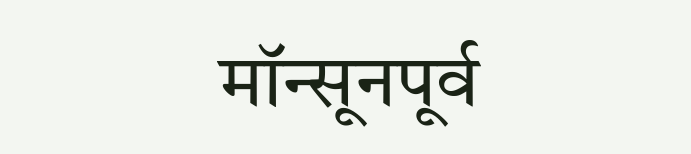मॉन्सूनपूर्व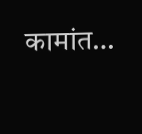कामांत…